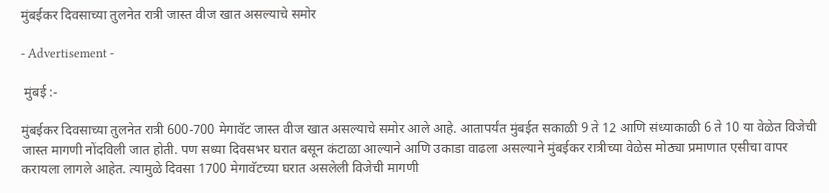मुंबईकर दिवसाच्या तुलनेत रात्री जास्त वीज खात असल्याचे समोर

- Advertisement -

 मुंबई :-

मुंबईकर दिवसाच्या तुलनेत रात्री 600-700 मेगावॅट जास्त वीज खात असल्याचे समोर आले आहे. आतापर्यंत मुंबईत सकाळी 9 ते 12 आणि संध्याकाळी 6 ते 10 या वेळेत विजेची जास्त मागणी नोंदविली जात होती. पण सध्या दिवसभर घरात बसून कंटाळा आल्याने आणि उकाडा वाढला असल्याने मुंबईकर रात्रीच्या वेळेस मोठ्या प्रमाणात एसीचा वापर करायला लागले आहेत. त्यामुळे दिवसा 1700 मेगावॅटच्या घरात असलेली विजेची मागणी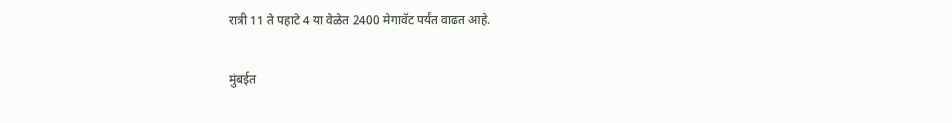रात्री 11 ते पहाटे 4 या वेळेत 2400 मेगावॅट पर्यंत वाढत आहे.

मुंबईत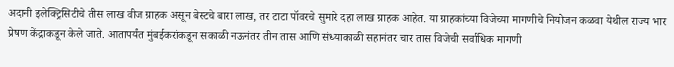अदानी इलेक्ट्रिसिटीचे तीस लाख वीज ग्राहक असून बेस्टचे बारा लाख, तर टाटा पॉवरचे सुमारे दहा लाख ग्राहक आहेत. या ग्राहकांच्या विजेच्या मागणीचे नियोजन कळवा येथील राज्य भार प्रेषण केंद्राकडून केले जाते. आतापर्यंत मुंबईकरांकडून सकाळी नऊनंतर तीन तास आणि संध्याकाळी सहानंतर चार तास विजेची सर्वाधिक मागणी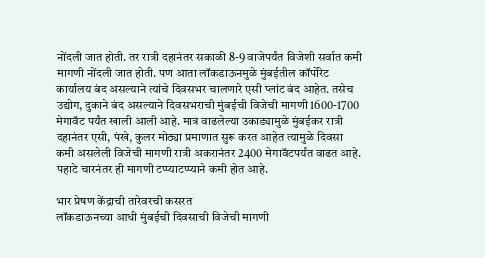नोंदली जात होती. तर रात्री दहानंतर सकाळी 8-9 वाजेपर्यंत विजेशी सर्वात कमी मागणी नोंदली जात होती. पण आता लॉकडाऊनमुळे मुंबईतील कॉर्पोरेट कार्यालय बंद असल्याने त्यांचे दिवसभर चालणारे एसी प्लांट बंद आहेत. तसेच उद्योग, दुकाने बंद असल्याने दिवसभराची मुंबईची विजेची मागणी 1600-1700 मेगावॅट पर्यंत खाली आली आहे. मात्र वाढलेल्या उकाड्यामुळे मुंबईकर रात्री दहानंतर एसी, पंखे, कुलर मोठ्या प्रमाणात सुरू करत आहेत त्यामुळे दिवसा कमी असलेली विजेची मागणी रात्री अकरानंतर 2400 मेगावॅटपर्यंत वाढत आहे. पहाटे चारनंतर ही मागणी टप्प्याटप्प्याने कमी होत आहे.

भार प्रेषण केंद्राची तारेवरची कसरत
लॉकडाऊनच्या आधी मुंबईची दिवसाची विजेची मागणी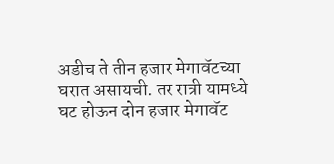अडीच ते तीन हजार मेगावॅटच्या घरात असायची. तर रात्री यामध्ये घट होऊन दोन हजार मेगावॅट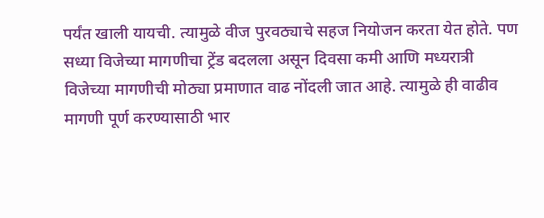पर्यंत खाली यायची. त्यामुळे वीज पुरवठ्याचे सहज नियोजन करता येत होते. पण सध्या विजेच्या मागणीचा ट्रेंड बदलला असून दिवसा कमी आणि मध्यरात्री विजेच्या मागणीची मोठ्या प्रमाणात वाढ नोंदली जात आहे. त्यामुळे ही वाढीव मागणी पूर्ण करण्यासाठी भार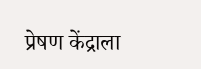प्रेषण केंद्राला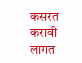कसरत करावी लागत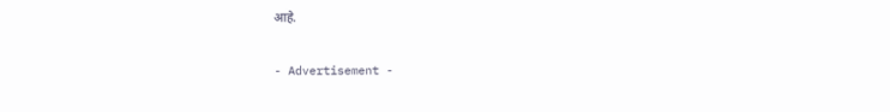आहे.

- Advertisement -